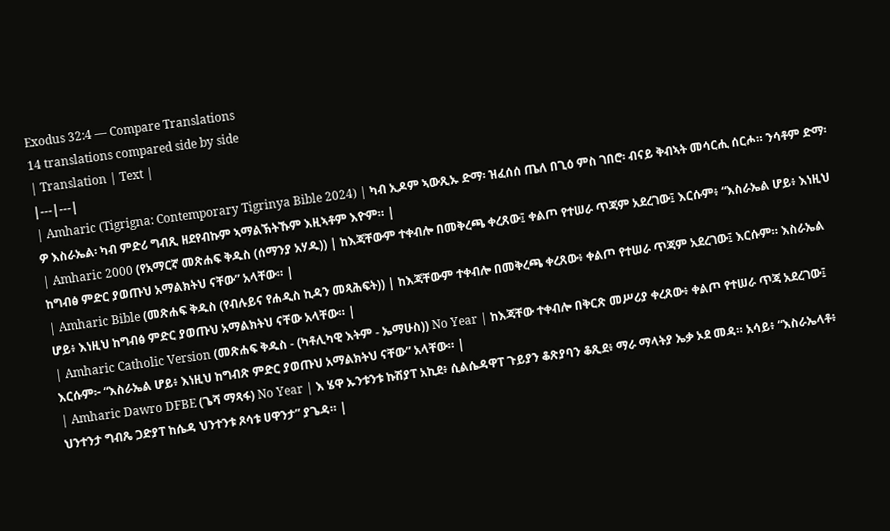Exodus 32:4 — Compare Translations
14 translations compared side by side
| Translation | Text |
|---|---|
| Amharic (Tigrigna: Contemporary Tigrinya Bible 2024) | ካብ ኢዶም ኣውጺኡ ድማ፡ ዝፈሰሰ ጤለ በጊዕ ምስ ገበሮ፡ ብናይ ቅብኣት መሳርሒ ሰርሖ። ንሳቶም ድማ፡ ዎ እስራኤል፡ ካብ ምድሪ ግብጺ ዘደየብኩም ኣማልኽትኹም እዚኣቶም እዮም። |
| Amharic 2000 (የአማርኛ መጽሐፍ ቅዱስ (ሰማንያ አሃዱ)) | ከእጃቸውም ተቀብሎ በመቅረጫ ቀረጸው፤ ቀልጦ የተሠራ ጥጃም አደረገው፤ እርሱም፥ “እስራኤል ሆይ፥ እነዚህ ከግብፅ ምድር ያወጡህ አማልክትህ ናቸው” አላቸው። |
| Amharic Bible (መጽሐፍ ቅዱስ (የብሉይና የሐዲስ ኪዳን መጻሕፍት)) | ከእጃቸውም ተቀብሎ በመቅረጫ ቀረጸው፥ ቀልጦ የተሠራ ጥጃም አደረገው፤ እርሱም። እስራኤል ሆይ፥ እነዚህ ከግብፅ ምድር ያወጡህ አማልክትህ ናቸው አላቸው። |
| Amharic Catholic Version (መጽሐፍ ቅዱስ - (ካቶሊካዊ እትም - ኤማሁስ)) No Year | ከእጃቸው ተቀብሎ በቅርጽ መሥሪያ ቀረጸው፥ ቀልጦ የተሠራ ጥጃ አደረገው፤ እርሱም፦ “እስራኤል ሆይ፥ እነዚህ ከግብጽ ምድር ያወጡህ አማልክትህ ናቸው” አላቸው። |
| Amharic Dawro DFBE (ጌሻ ማጻፋ) No Year | እ ሄዋ ኡንቱንቱ ኩሽያፐ አኪደ፥ ሲልሴዳዋፐ ጉይያን ቆጽያባን ቆጺደ፥ ማራ ማላትያ ኤቃ ኦደ መዳ። አሳይ፥ “እስራኤላቶ፥ ህንተንታ ግብጼ ጋድያፐ ከሴዳ ህንተንቱ ጾሳቱ ሀዋንታ” ያጌዳ። |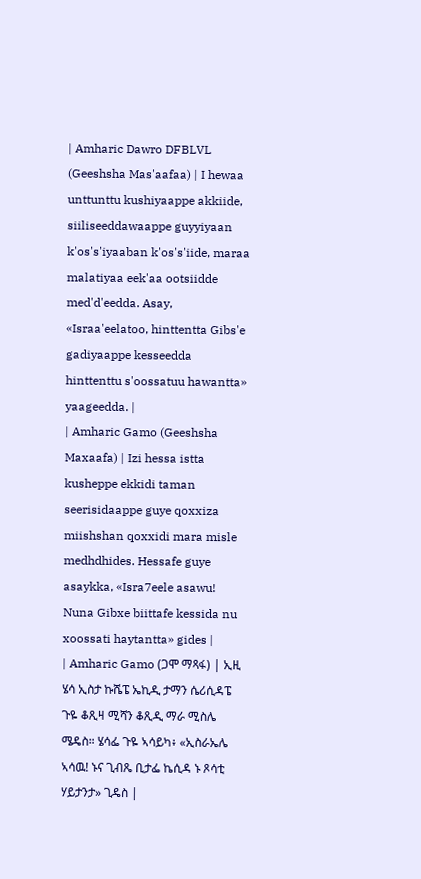| Amharic Dawro DFBLVL (Geeshsha Mas'aafaa) | I hewaa unttunttu kushiyaappe akkiide, siiliseeddawaappe guyyiyaan k'os's'iyaaban k'os's'iide, maraa malatiyaa eek'aa ootsiidde med'd'eedda. Asay, «Israa'eelatoo, hinttentta Gibs'e gadiyaappe kesseedda hinttenttu s'oossatuu hawantta» yaageedda. |
| Amharic Gamo (Geeshsha Maxaafa) | Izi hessa istta kusheppe ekkidi taman seerisidaappe guye qoxxiza miishshan qoxxidi mara misle medhdhides. Hessafe guye asaykka, «Isra7eele asawu! Nuna Gibxe biittafe kessida nu xoossati haytantta» gides |
| Amharic Gamo (ጋሞ ማጻፋ) | ኢዚ ሄሳ ኢስታ ኩሼፔ ኤኪዲ ታማን ሴሪሲዳፔ ጉዬ ቆጺዛ ሚሻን ቆጺዲ ማራ ሚስሌ ሜዴስ። ሄሳፌ ጉዬ ኣሳይካ፥ «ኢስራኤሌ ኣሳዉ! ኑና ጊብጼ ቢታፌ ኬሲዳ ኑ ጾሳቲ ሃይታንታ» ጊዴስ |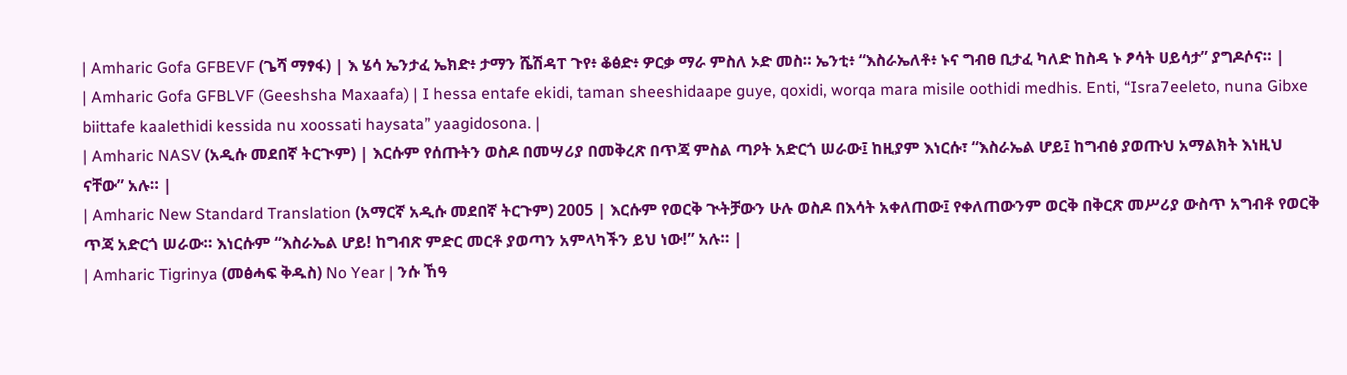| Amharic Gofa GFBEVF (ጌሻ ማፃፋ) | እ ሄሳ ኤንታፈ ኤክድ፥ ታማን ሼሽዳፐ ጉየ፥ ቆፅድ፥ ዎርቃ ማራ ምስለ ኦድ መስ። ኤንቲ፥ “እስራኤለቶ፥ ኑና ግብፀ ቢታፈ ካለድ ከስዳ ኑ ፆሳት ሀይሳታ” ያግዶሶና። |
| Amharic Gofa GFBLVF (Geeshsha Maxaafa) | I hessa entafe ekidi, taman sheeshidaape guye, qoxidi, worqa mara misile oothidi medhis. Enti, “Isra7eeleto, nuna Gibxe biittafe kaalethidi kessida nu xoossati haysata” yaagidosona. |
| Amharic NASV (አዲሱ መደበኛ ትርጒም) | እርሱም የሰጡትን ወስዶ በመሣሪያ በመቅረጽ በጥጃ ምስል ጣዖት አድርጎ ሠራው፤ ከዚያም እነርሱ፣ “እስራኤል ሆይ፤ ከግብፅ ያወጡህ አማልክት እነዚህ ናቸው” አሉ። |
| Amharic New Standard Translation (አማርኛ አዲሱ መደበኛ ትርጉም) 2005 | እርሱም የወርቅ ጒትቻውን ሁሉ ወስዶ በእሳት አቀለጠው፤ የቀለጠውንም ወርቅ በቅርጽ መሥሪያ ውስጥ አግብቶ የወርቅ ጥጃ አድርጎ ሠራው። እነርሱም “እስራኤል ሆይ! ከግብጽ ምድር መርቶ ያወጣን አምላካችን ይህ ነው!” አሉ። |
| Amharic Tigrinya (መፅሓፍ ቅዱስ) No Year | ንሱ ኸዓ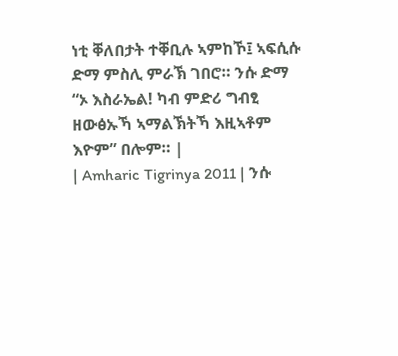ነቲ ቐለበታት ተቐቢሉ ኣምከኾ፤ ኣፍሲሱ ድማ ምስሊ ምራኽ ገበሮ። ንሱ ድማ “ኦ እስራኤል! ካብ ምድሪ ግብፂ ዘውፅኡኻ ኣማልኽትኻ እዚኣቶም እዮም” በሎም። |
| Amharic Tigrinya 2011 | ንሱ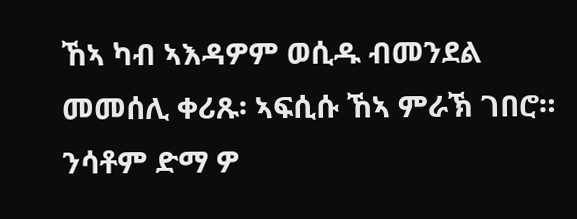ኸኣ ካብ ኣእዳዎም ወሲዱ ብመንደል መመሰሊ ቀሪጹ፡ ኣፍሲሱ ኸኣ ምራኽ ገበሮ። ንሳቶም ድማ ዎ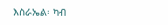እስራኤል፡ ካብ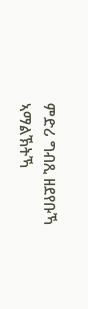ምድሪ ግብጺ ዘደየቡኻ ኣማልኽትኻ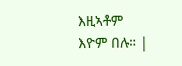እዚኣቶም እዮም በሉ። |